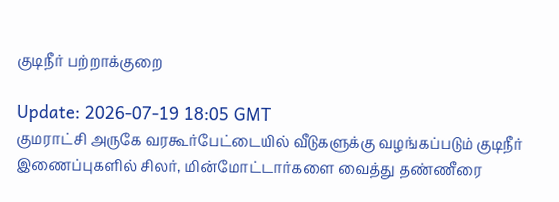குடிநீர் பற்றாக்குறை

Update: 2026-07-19 18:05 GMT
குமராட்சி அருகே வரகூர்பேட்டையில் வீடுகளுக்கு வழங்கப்படும் குடிநீர் இணைப்புகளில் சிலர், மின்மோட்டார்களை வைத்து தண்ணீரை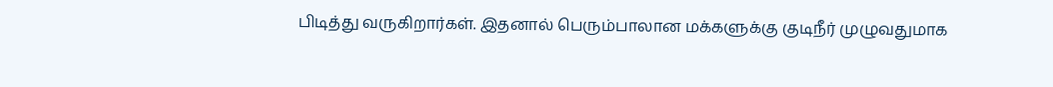பிடித்து வருகிறார்கள். இதனால் பெரும்பாலான மக்களுக்கு குடிநீர் முழுவதுமாக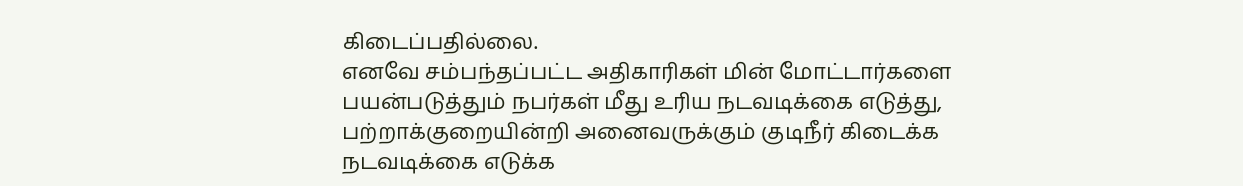கிடைப்பதில்லை.
எனவே சம்பந்தப்பட்ட அதிகாரிகள் மின் மோட்டார்களை பயன்படுத்தும் நபர்கள் மீது உரிய நடவடிக்கை எடுத்து, பற்றாக்குறையின்றி அனைவருக்கும் குடிநீர் கிடைக்க நடவடிக்கை எடுக்க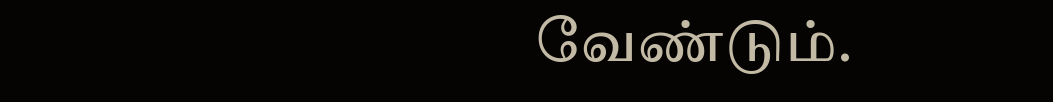வேண்டும்.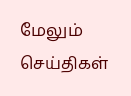மேலும் செய்திகள்